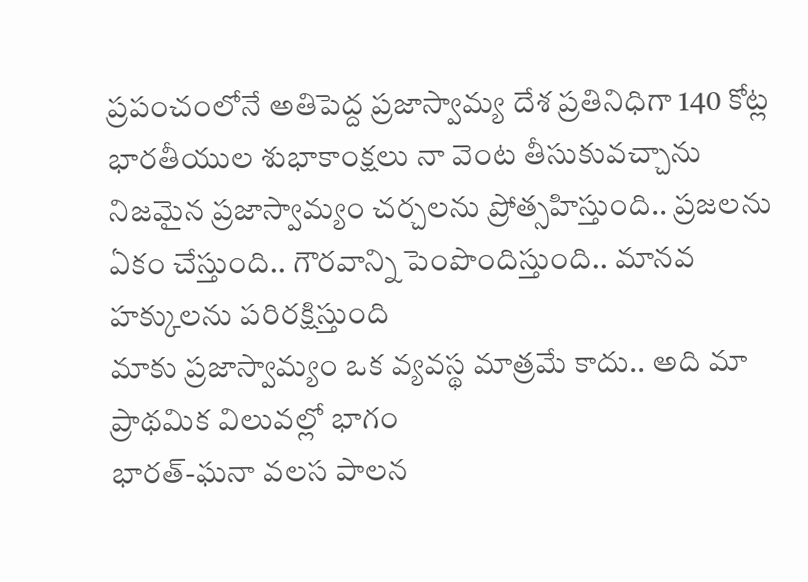ప్రపంచంలోనే అతిపెద్ద ప్రజాస్వామ్య దేశ ప్రతినిధిగా 140 కోట్ల భారతీయుల శుభాకాంక్షలు నా వెంట తీసుకువచ్చాను
నిజమైన ప్రజాస్వామ్యం చర్చలను ప్రోత్సహిస్తుంది.. ప్రజలను ఏకం చేస్తుంది.. గౌరవాన్ని పెంపొందిస్తుంది.. మానవ హక్కులను పరిరక్షిస్తుంది
మాకు ప్రజాస్వామ్యం ఒక వ్యవస్థ మాత్రమే కాదు.. అది మా ప్రాథమిక విలువల్లో భాగం
భారత్-ఘనా వలస పాలన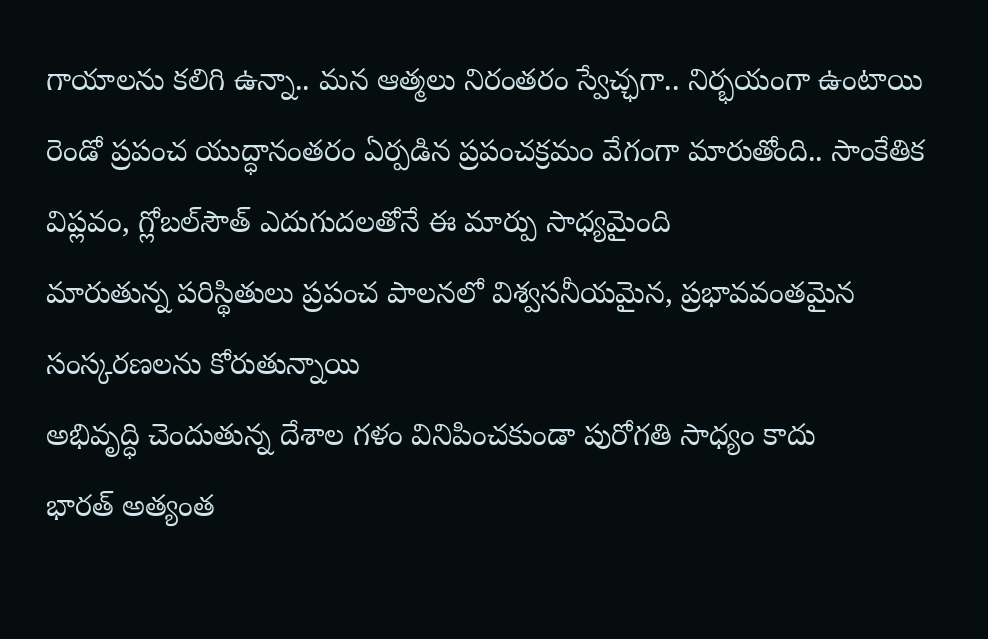గాయాలను కలిగి ఉన్నా.. మన ఆత్మలు నిరంతరం స్వేచ్ఛగా.. నిర్భయంగా ఉంటాయి
రెండో ప్రపంచ యుద్ధానంతరం ఏర్పడిన ప్రపంచక్రమం వేగంగా మారుతోంది.. సాంకేతిక విప్లవం, గ్లోబల్‌సౌత్ ఎదుగుదలతోనే ఈ మార్పు సాధ్యమైంది
మారుతున్న పరిస్థితులు ప్రపంచ పాలనలో విశ్వసనీయమైన, ప్రభావవంతమైన సంస్కరణలను కోరుతున్నాయి
అభివృద్ధి చెందుతున్న దేశాల గళం వినిపించకుండా పురోగతి సాధ్యం కాదు
భారత్ అత్యంత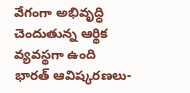వేగంగా అభివృద్ధి చెందుతున్న ఆర్థిక వ్యవస్థగా ఉంది
భారత్ ఆవిష్కరణలు-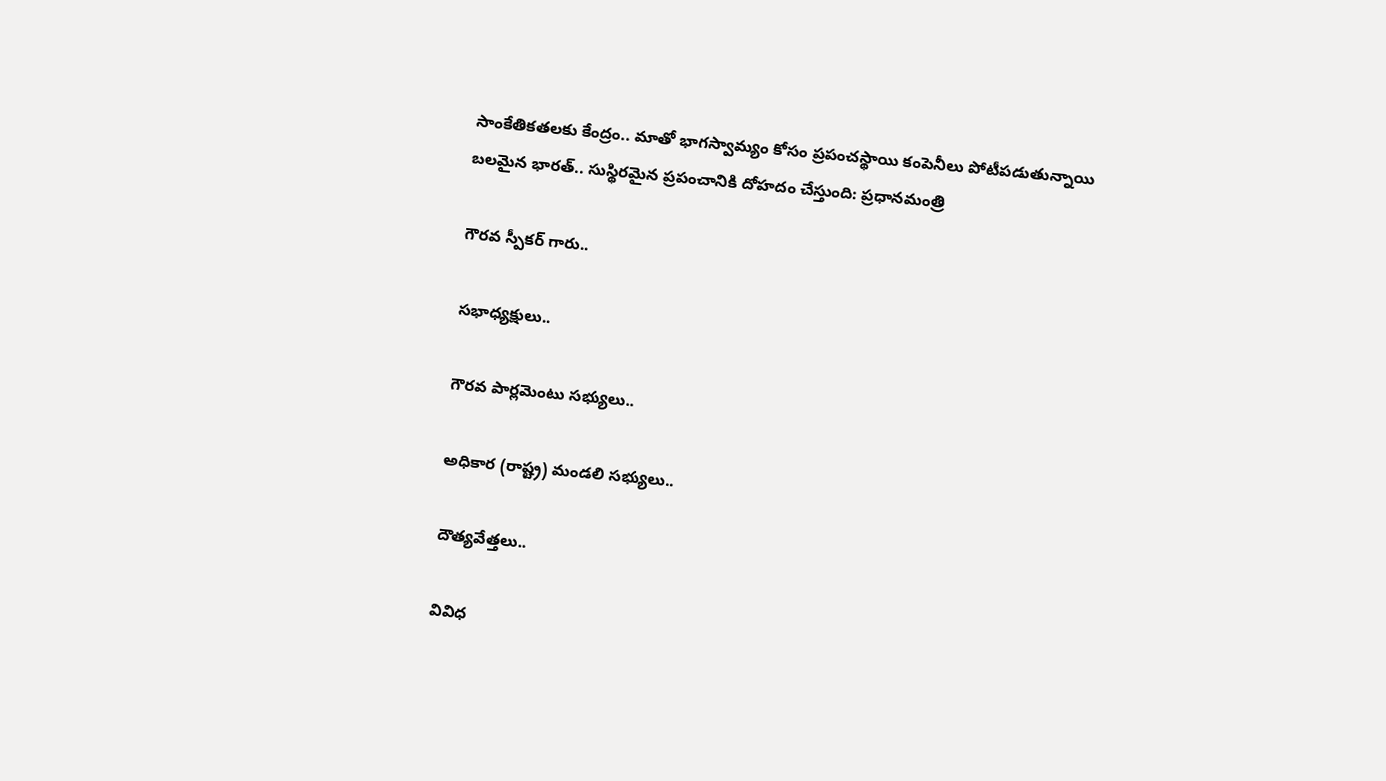సాంకేతికతలకు కేంద్రం.. మాతో భాగస్వామ్యం కోసం ప్రపంచస్థాయి కంపెనీలు పోటీపడుతున్నాయి
బలమైన భారత్.. సుస్థిరమైన ప్రపంచానికి దోహదం చేస్తుంది: ప్రధానమంత్రి

గౌరవ స్పీకర్ గారు..

సభాధ్యక్షులు..

గౌరవ పార్లమెంటు సభ్యులు..

అధికార (రాష్ట్ర) మండలి సభ్యులు..

దౌత్యవేత్తలు..

వివిధ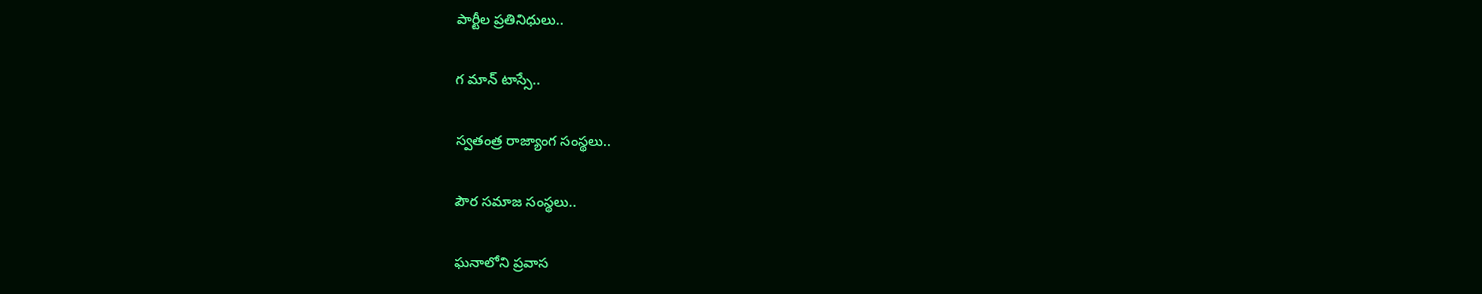పార్టీల ప్రతినిధులు..

గ మాన్ టాస్సే..

స్వతంత్ర రాజ్యాంగ సంస్థలు..

పౌర సమాజ సంస్థలు..

ఘనాలోని ప్రవాస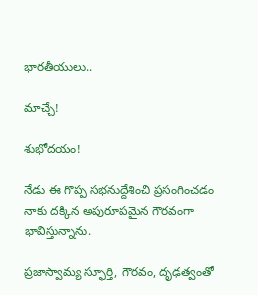భారతీయులు..

మాచ్చే!

శుభోదయం!

నేడు ఈ గొప్ప సభనుద్దేశించి ప్రసంగించడం నాకు దక్కిన అపురూపమైన గౌరవంగా భావిస్తున్నాను.

ప్రజాస్వామ్య స్ఫూర్తి, గౌరవం, దృఢత్వంతో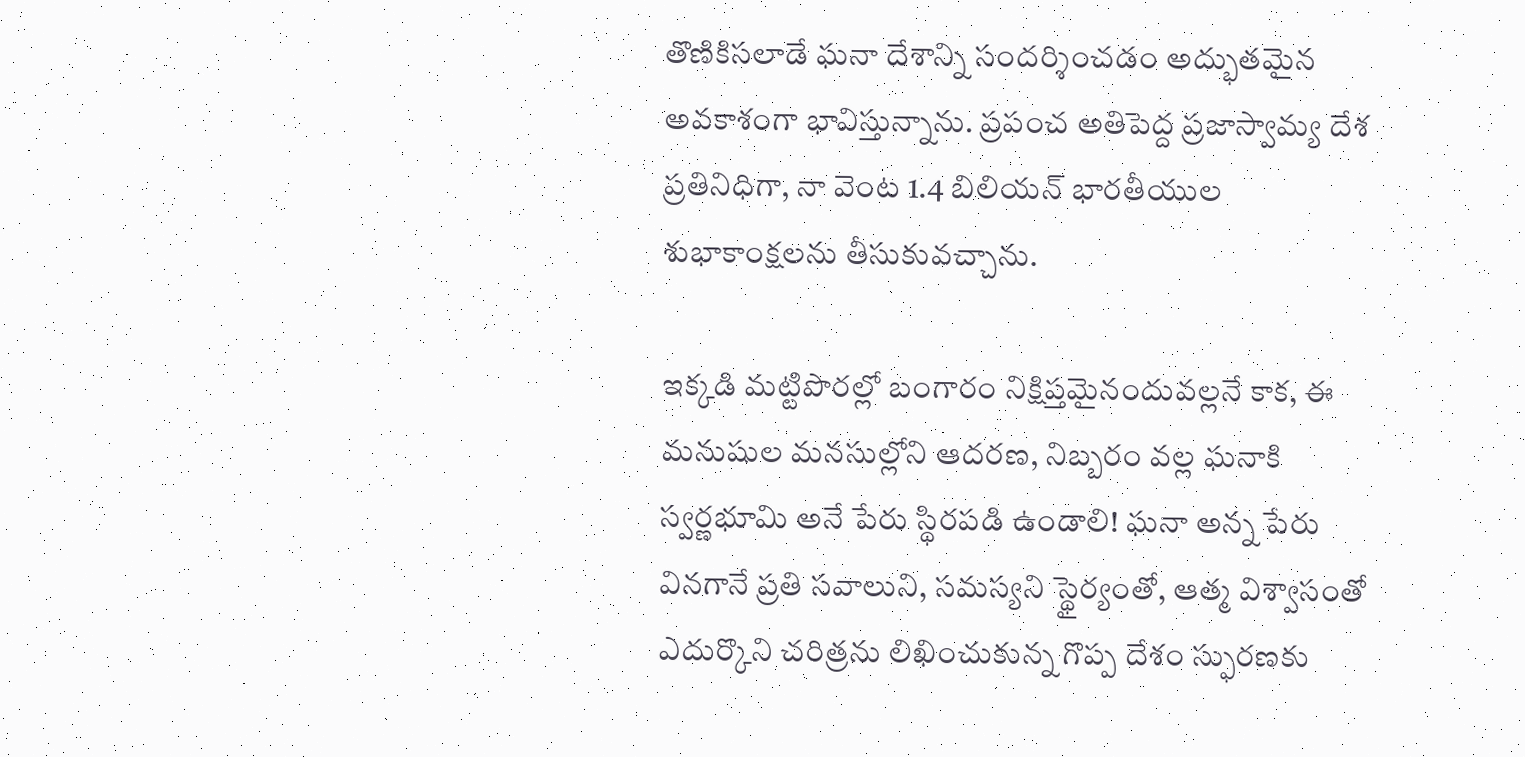తొణికిసలాడే ఘనా దేశాన్ని సందర్శించడం అద్భుతమైన అవకాశంగా భావిస్తున్నాను. ప్రపంచ అతిపెద్ద ప్రజాస్వామ్య దేశ ప్రతినిధిగా, నా వెంట 1.4 బిలియన్ భారతీయుల శుభాకాంక్షలను తీసుకువచ్చాను.

ఇక్కడి మట్టిపొరల్లో బంగారం నిక్షిప్తమైనందువల్లనే కాక, ఈ మనుషుల మనసుల్లోని ఆదరణ, నిబ్బరం వల్ల ఘనాకి స్వర్ణభూమి అనే పేరు స్థిరపడి ఉండాలి! ఘనా అన్న పేరు వినగానే ప్రతి సవాలుని, సమస్యని స్థైర్యంతో, ఆత్మ విశ్వాసంతో ఎదుర్కొని చరిత్రను లిఖించుకున్న గొప్ప దేశం స్ఫురణకు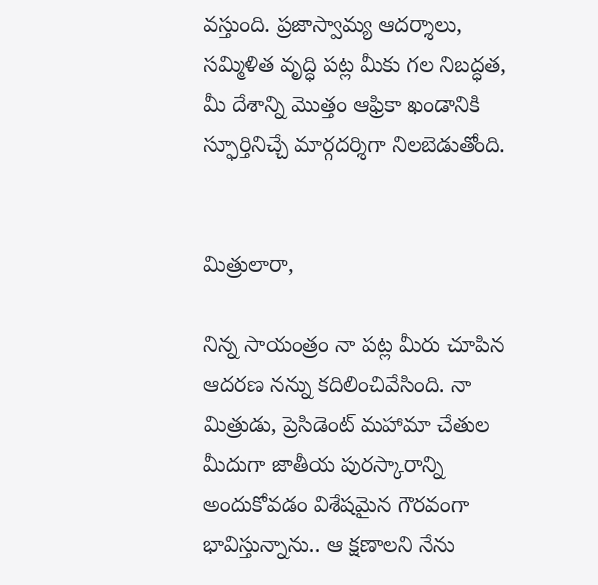వస్తుంది. ప్రజాస్వామ్య ఆదర్శాలు, సమ్మిళిత వృద్ధి పట్ల మీకు గల నిబద్ధత, మీ దేశాన్ని మొత్తం ఆఫ్రికా ఖండానికి స్ఫూర్తినిచ్చే మార్గదర్శిగా నిలబెడుతోంది.


మిత్రులారా,

నిన్న సాయంత్రం నా పట్ల మీరు చూపిన ఆదరణ నన్ను కదిలించివేసింది. నా మిత్రుడు, ప్రెసిడెంట్ మహామా చేతుల మీదుగా జాతీయ పురస్కారాన్ని అందుకోవడం విశేషమైన గౌరవంగా భావిస్తున్నాను.. ఆ క్షణాలని నేను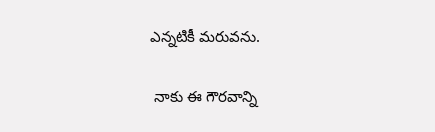ఎన్నటికీ మరువను.

 నాకు ఈ గౌరవాన్ని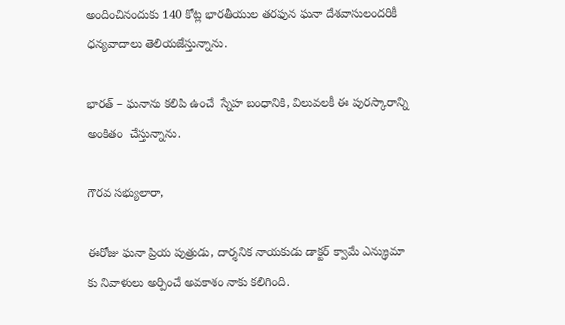అందించినందుకు 140 కోట్ల భారతీయుల తరఫున ఘనా దేశవాసులందరికీ ధన్యవాదాలు తెలియజేస్తున్నాను.

భారత్ – ఘనాను కలిపి ఉంచే  స్నేహ బంధానికి, విలువలకీ ఈ పురస్కారాన్ని అంకితం  చేస్తున్నాను.

గౌరవ సభ్యులారా,

ఈరోజు ఘనా ప్రియ పుత్రుడు, దార్శనిక నాయకుడు డాక్టర్ క్వామే ఎన్క్రుమా కు నివాళులు అర్పించే అవకాశం నాకు కలిగింది.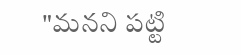"మనని పట్టి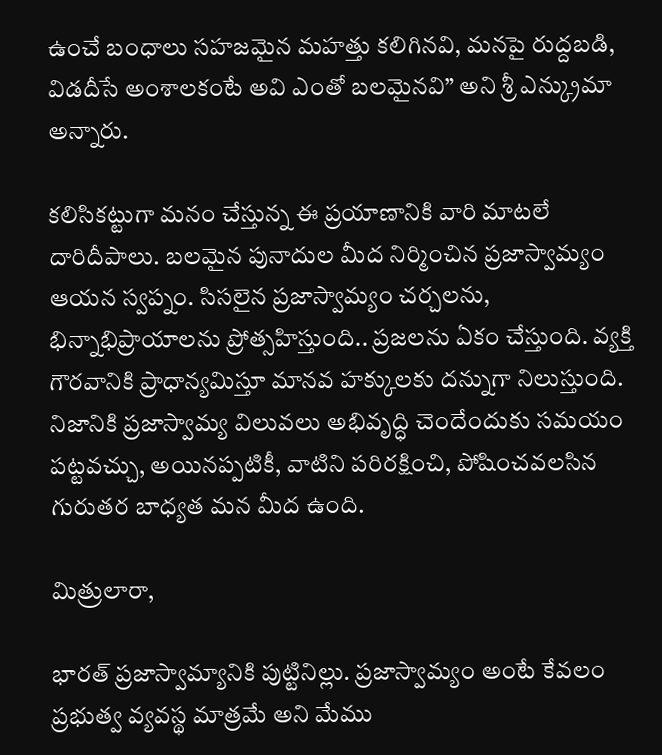ఉంచే బంధాలు సహజమైన మహత్తు కలిగినవి, మనపై రుద్దబడి, విడదీసే అంశాలకంటే అవి ఎంతో బలమైనవి” అని శ్రీ ఎన్క్రుమా అన్నారు.

కలిసికట్టుగా మనం చేస్తున్న ఈ ప్రయాణానికి వారి మాటలే దారిదీపాలు. బలమైన పునాదుల మీద నిర్మించిన ప్రజాస్వామ్యం ఆయన స్వప్నం. సిసలైన ప్రజాస్వామ్యం చర్చలను, భిన్నాభిప్రాయాలను ప్రోత్సహిస్తుంది.. ప్రజలను ఏకం చేస్తుంది. వ్యక్తి గౌరవానికి ప్రాధాన్యమిస్తూ మానవ హక్కులకు దన్నుగా నిలుస్తుంది. నిజానికి ప్రజాస్వామ్య విలువలు అభివృద్ధి చెందేందుకు సమయం పట్టవచ్చు, అయినప్పటికీ, వాటిని పరిరక్షించి, పోషించవలసిన గురుతర బాధ్యత మన మీద ఉంది.

మిత్రులారా,

భారత్ ప్రజాస్వామ్యానికి పుట్టినిల్లు. ప్రజాస్వామ్యం అంటే కేవలం ప్రభుత్వ వ్యవస్థ మాత్రమే అని మేము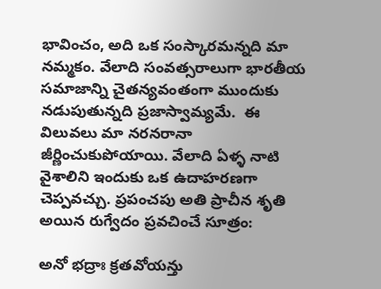భావించం, అది ఒక సంస్కారమన్నది మా నమ్మకం. వేలాది సంవత్సరాలుగా భారతీయ సమాజాన్ని చైతన్యవంతంగా ముందుకు నడుపుతున్నది ప్రజాస్వామ్యమే.  ఈ విలువలు మా నరనరానా జీర్ణించుకుపోయాయి. వేలాది ఏళ్ళ నాటి వైశాలిని ఇందుకు ఒక ఉదాహరణగా చెప్పవచ్చు. ప్రపంచపు అతి ప్రాచీన శృతి అయిన రుగ్వేదం ప్రవచించే సూత్రం:

అనో భద్రాః క్రతవోయన్తు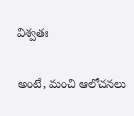విశ్వతః

అంటే, మంచి ఆలోచనలు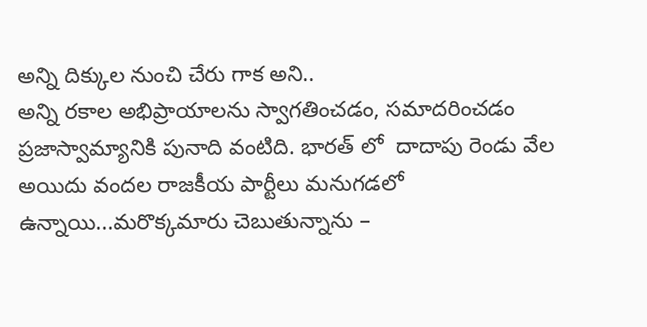అన్ని దిక్కుల నుంచి చేరు గాక అని..
అన్ని రకాల అభిప్రాయాలను స్వాగతించడం, సమాదరించడం ప్రజాస్వామ్యానికి పునాది వంటిది. భారత్ లో  దాదాపు రెండు వేల అయిదు వందల రాజకీయ పార్టీలు మనుగడలో ఉన్నాయి...మరొక్కమారు చెబుతున్నాను –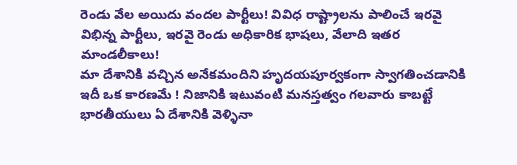రెండు వేల అయిదు వందల పార్టీలు! వివిధ రాష్ట్రాలను పాలించే ఇరవై విభిన్న పార్టీలు, ఇరవై రెండు అధికారిక భాషలు, వేలాది ఇతర మాండలీకాలు!
మా దేశానికి వచ్చిన అనేకమందిని హృదయపూర్వకంగా స్వాగతించడానికి ఇదీ ఒక కారణమే ! నిజానికి ఇటువంటి మనస్తత్వం గలవారు కాబట్టే భారతీయులు ఏ దేశానికి వెళ్ళినా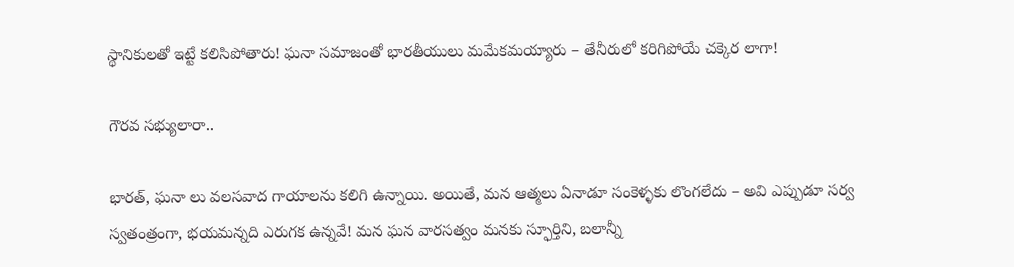స్థానికులతో ఇట్టే కలిసిపోతారు! ఘనా సమాజంతో భారతీయులు మమేకమయ్యారు – తేనీరులో కరిగిపోయే చక్కెర లాగా!

గౌరవ సభ్యులారా..

భారత్, ఘనా లు వలసవాద గాయాలను కలిగి ఉన్నాయి. అయితే, మన ఆత్మలు ఏనాడూ సంకెళ్ళకు లొంగలేదు – అవి ఎప్పుడూ సర్వ స్వతంత్రంగా, భయమన్నది ఎరుగక ఉన్నవే! మన ఘన వారసత్వం మనకు స్ఫూర్తిని, బలాన్నీ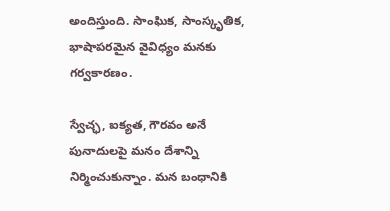అందిస్తుంది. సాంఘిక, సాంస్కృతిక, భాషాపరమైన వైవిధ్యం మనకు గర్వకారణం.

స్వేచ్ఛ, ఐక్యత, గౌరవం అనే పునాదులపై మనం దేశాన్ని నిర్మించుకున్నాం. మన బంధానికి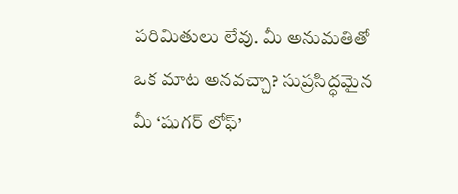పరిమితులు లేవు. మీ అనుమతితో ఒక మాట అనవచ్చా? సుప్రసిద్ధమైన మీ ‘షుగర్ లోఫ్’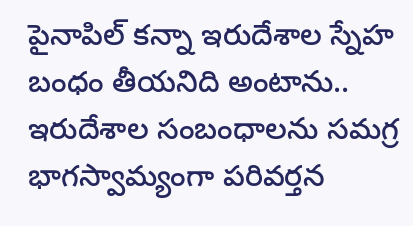పైనాపిల్ కన్నా ఇరుదేశాల స్నేహ బంధం తీయనిది అంటాను.. ఇరుదేశాల సంబంధాలను సమగ్ర భాగస్వామ్యంగా పరివర్తన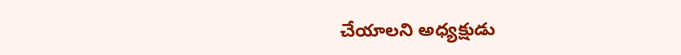చేయాలని అధ్యక్షుడు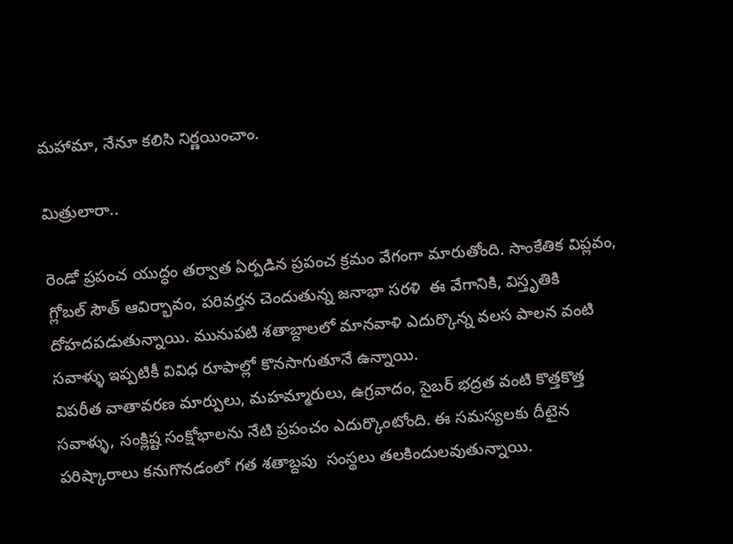మహామా, నేనూ కలిసి నిర్ణయించాం.

మిత్రులారా..

రెండో ప్రపంచ యుద్ధం తర్వాత ఏర్పడిన ప్రపంచ క్రమం వేగంగా మారుతోంది. సాంకేతిక విప్లవం, గ్లోబల్ సౌత్ ఆవిర్భావం, పరివర్తన చెందుతున్న జనాభా సరళి  ఈ వేగానికి, విస్తృతికి దోహదపడుతున్నాయి. మునుపటి శతాబ్దాలలో మానవాళి ఎదుర్కొన్న వలస పాలన వంటి సవాళ్ళు ఇప్పటికీ వివిధ రూపాల్లో కొనసాగుతూనే ఉన్నాయి.
విపరీత వాతావరణ మార్పులు, మహమ్మారులు, ఉగ్రవాదం, సైబర్ భద్రత వంటి కొత్తకొత్త సవాళ్ళు, సంక్లిష్ట సంక్షోభాలను నేటి ప్రపంచం ఎదుర్కొంటోంది. ఈ సమస్యలకు దీటైన పరిష్కారాలు కనుగొనడంలో గత శతాబ్దపు  సంస్థలు తలకిందులవుతున్నాయి.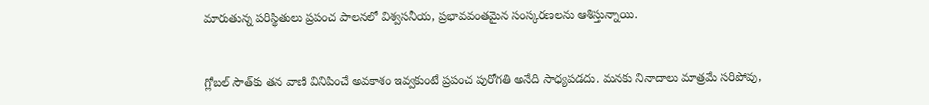మారుతున్న పరిస్థితులు ప్రపంచ పాలనలో విశ్వసనీయ, ప్రభావవంతమైన సంస్కరణలను ఆశిస్తున్నాయి.


గ్లోబల్ సౌత్‌కు తన వాణి వినిపించే అవకాశం ఇవ్వకుంటే ప్రపంచ పురోగతి అనేది సాధ్యపడదు. మనకు నినాదాలు మాత్రమే సరిపోవు,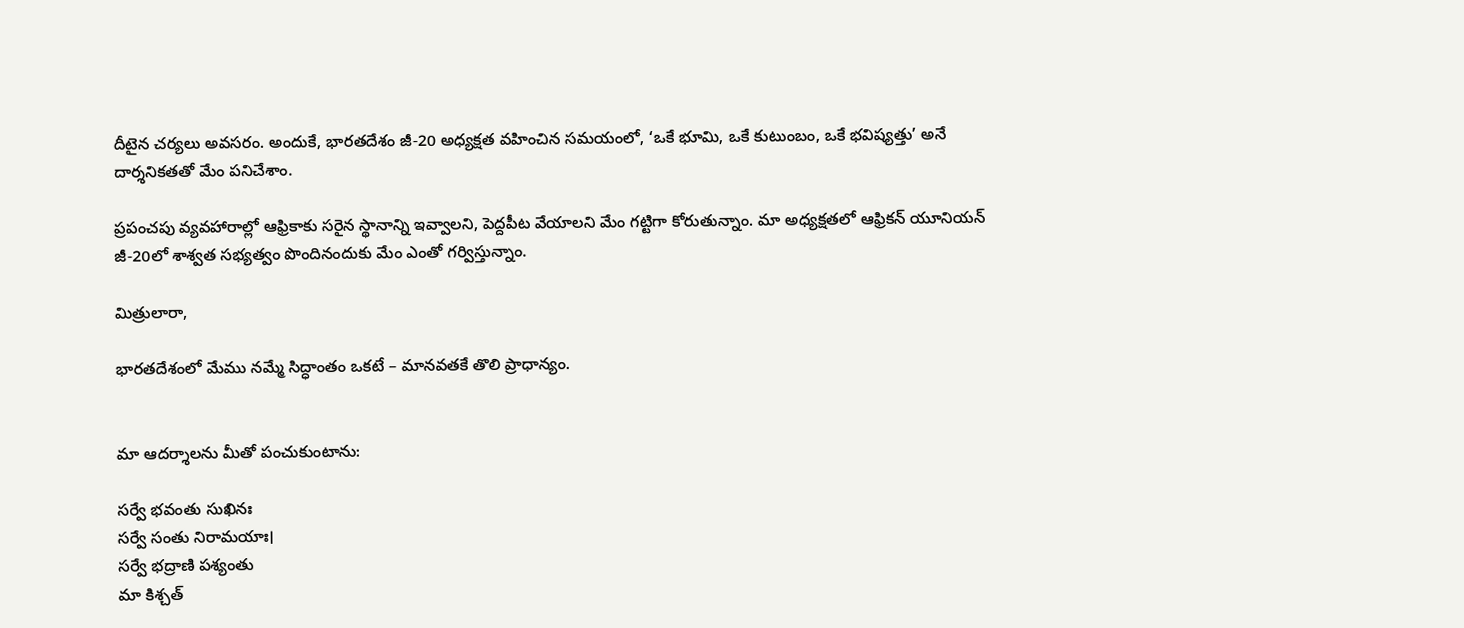దీటైన చర్యలు అవసరం. అందుకే, భారతదేశం జీ-20 అధ్యక్షత వహించిన సమయంలో, ‘ఒకే భూమి, ఒకే కుటుంబం, ఒకే భవిష్యత్తు’ అనే దార్శనికతతో మేం పనిచేశాం.

ప్రపంచపు వ్యవహారాల్లో ఆఫ్రికాకు సరైన స్థానాన్ని ఇవ్వాలని, పెద్దపీట వేయాలని మేం గట్టిగా కోరుతున్నాం. మా అధ్యక్షతలో ఆఫ్రికన్ యూనియన్ జీ-20లో శాశ్వత సభ్యత్వం పొందినందుకు మేం ఎంతో గర్విస్తున్నాం.

మిత్రులారా,

భారతదేశంలో మేము నమ్మే సిద్ధాంతం ఒకటే – మానవతకే తొలి ప్రాధాన్యం.


మా ఆదర్శాలను మీతో పంచుకుంటాను:

సర్వే భవంతు సుఖినః
సర్వే సంతు నిరామయాః।
సర్వే భద్రాణి పశ్యంతు
మా కిశ్చత్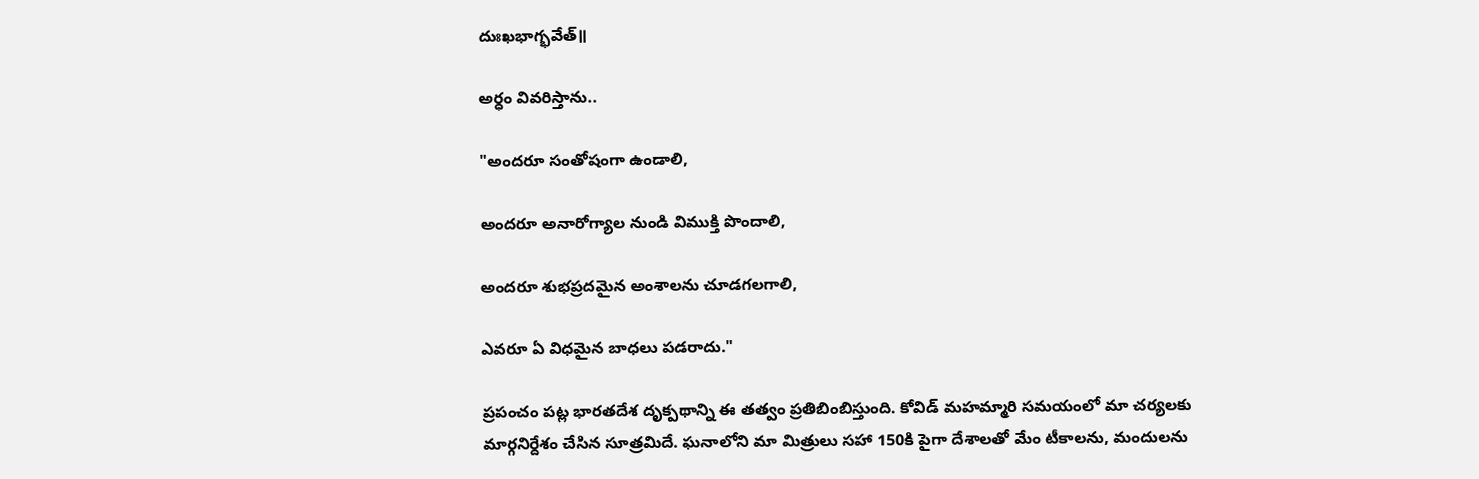దుఃఖభాగ్భవేత్॥

అర్ధం వివరిస్తాను..

"అందరూ సంతోషంగా ఉండాలి,

అందరూ అనారోగ్యాల నుండి విముక్తి పొందాలి,

అందరూ శుభప్రదమైన అంశాలను చూడగలగాలి,

ఎవరూ ఏ విధమైన బాధలు పడరాదు."

ప్రపంచం పట్ల భారతదేశ దృక్పథాన్ని ఈ తత్వం ప్రతిబింబిస్తుంది. కోవిడ్ మహమ్మారి సమయంలో మా చర్యలకు మార్గనిర్దేశం చేసిన సూత్రమిదే. ఘనాలోని మా మిత్రులు సహా 150కి పైగా దేశాలతో మేం టీకాలను, మందులను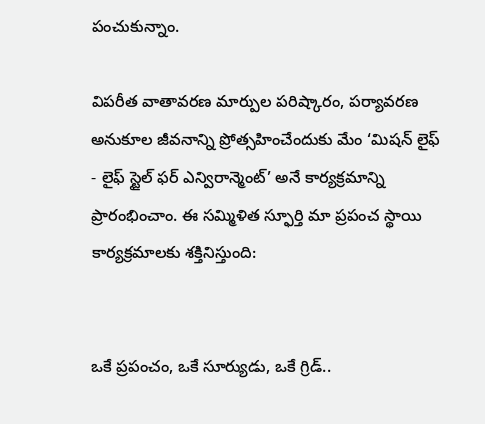పంచుకున్నాం.

విపరీత వాతావరణ మార్పుల పరిష్కారం, పర్యావరణ అనుకూల జీవనాన్ని ప్రోత్సహించేందుకు మేం ‘మిషన్ లైఫ్ - లైఫ్ స్టైల్ ఫర్ ఎన్విరాన్మెంట్’ అనే కార్యక్రమాన్ని ప్రారంభించాం. ఈ సమ్మిళిత స్ఫూర్తి మా ప్రపంచ స్థాయి కార్యక్రమాలకు శక్తినిస్తుంది:


ఒకే ప్రపంచం, ఒకే సూర్యుడు, ఒకే గ్రిడ్..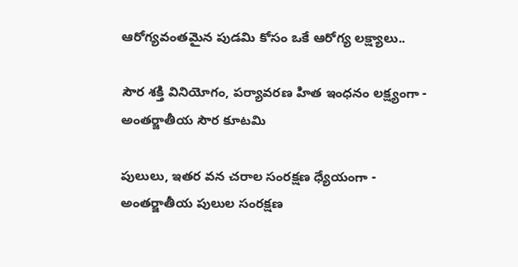ఆరోగ్యవంతమైన పుడమి కోసం ఒకే ఆరోగ్య లక్ష్యాలు..

సౌర శక్తి వినియోగం, పర్యావరణ హిత ఇంధనం లక్ష్యంగా - అంతర్జాతీయ సౌర కూటమి

పులులు, ఇతర వన చరాల సంరక్షణ ధ్యేయంగా - అంతర్జాతీయ పులుల సంరక్షణ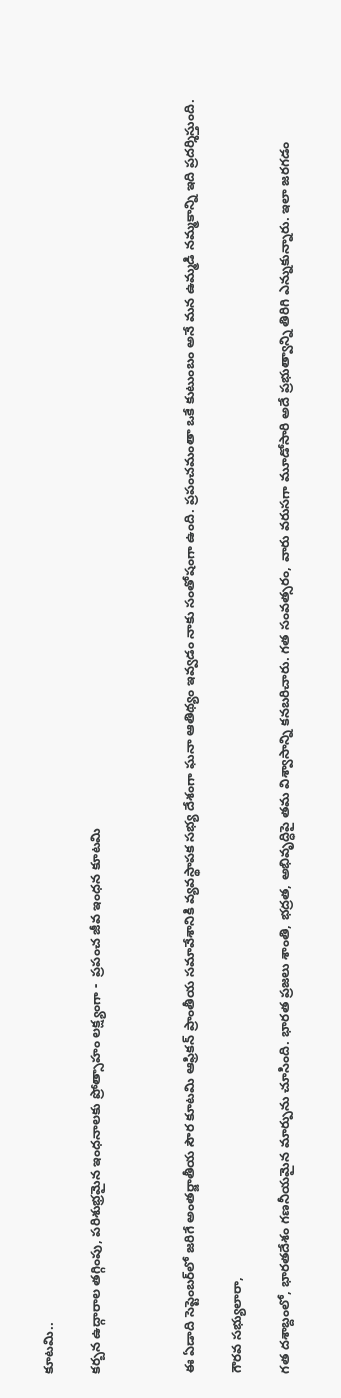కూటమి..

కర్బన ఉద్గారాల తగ్గింపు, పరిశుభ్రమైన ఇంధనాలకు ప్రోత్సాహం లక్ష్యంగా -  ప్రపంచ జీవ ఇంధన కూటమి



ఈ ఏడాది సెప్టెంబర్‌లో జరిగే అంతర్జాతీయ సౌర కూటమి ఆఫ్రికన్ ప్రాంతీయ సమావేశానికి వ్యవస్థాపక సభ్య దేశంగా ఘనా ఆతిథ్యం ఇవ్వడం నాకు సంతోషంగా ఉంది. ప్రపంచమంతా ఒకే కుటుంబం అనే మన ఉమ్మడి నమ్మకాన్ని ఇది ప్రదర్శిస్తుంది.

గౌరవ సభ్యులారా,

గత దశాబ్దంలో, భారతదేశం గణనీయమైన మార్పును చూసింది. భారత ప్రజలు శాంతి, భద్రత, అభివృద్ధిపై తమ విశ్వాసాన్ని కనబరిచారు. గత సంవత్సరం, వారు వరుసగా మూడోసారి అదే ప్రభుత్వాన్ని తిరిగి ఎన్నుకున్నారు. ఇలా జరగడం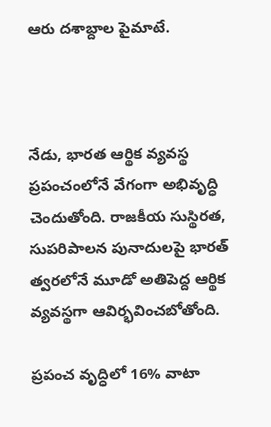ఆరు దశాబ్దాల పైమాటే.



నేడు, భారత ఆర్థిక వ్యవస్థ ప్రపంచంలోనే వేగంగా అభివృద్ధి చెందుతోంది. రాజకీయ సుస్థిరత, సుపరిపాలన పునాదులపై భారత్ త్వరలోనే మూడో అతిపెద్ద ఆర్థిక వ్యవస్థగా ఆవిర్భవించబోతోంది.

ప్రపంచ వృద్ధిలో 16% వాటా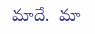మాదే.  మా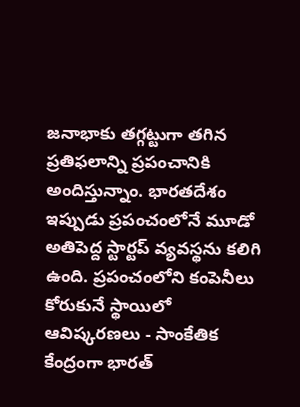జనాభాకు తగ్గట్టుగా తగిన ప్రతిఫలాన్ని ప్రపంచానికి అందిస్తున్నాం. భారతదేశం ఇప్పుడు ప్రపంచంలోనే మూడో  అతిపెద్ద స్టార్టప్ వ్యవస్థను కలిగి ఉంది. ప్రపంచంలోని కంపెనీలు కోరుకునే స్థాయిలో ఆవిష్కరణలు - సాంకేతిక కేంద్రంగా భారత్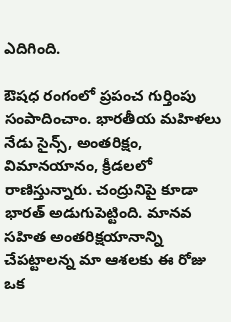ఎదిగింది.

ఔషధ రంగంలో ప్రపంచ గుర్తింపు సంపాదించాం. భారతీయ మహిళలు నేడు సైన్స్, అంతరిక్షం, విమానయానం, క్రీడలలో రాణిస్తున్నారు. చంద్రునిపై కూడా భారత్ అడుగుపెట్టింది. మానవ సహిత అంతరిక్షయానాన్ని చేపట్టాలన్న మా ఆశలకు ఈ రోజు ఒక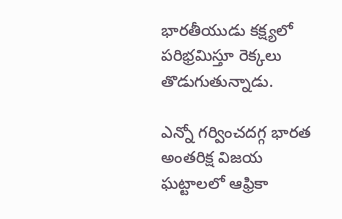భారతీయుడు కక్ష్యలో పరిభ్రమిస్తూ రెక్కలు తొడుగుతున్నాడు.

ఎన్నో గర్వించదగ్గ భారత అంతరిక్ష విజయ ఘట్టాలలో ఆఫ్రికా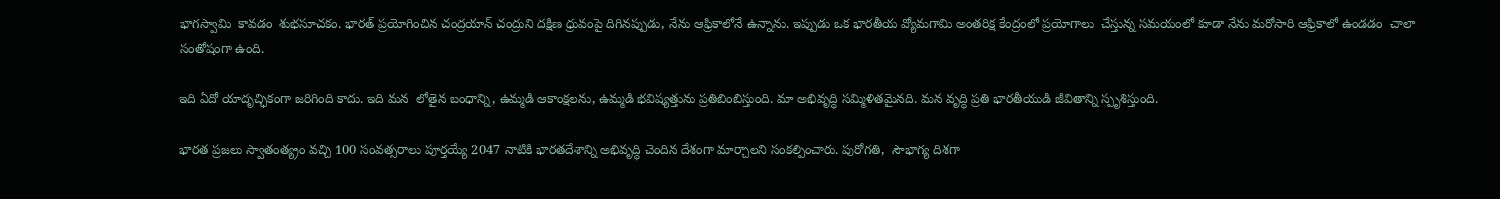భాగస్వామి  కావడం  శుభసూచకం. భారత్ ప్రయోగించిన చంద్రయాన్ చంద్రుని దక్షిణ ధ్రువంపై దిగినప్పుడు, నేను ఆఫ్రికాలోనే ఉన్నాను. ఇప్పుడు ఒక భారతీయ వ్యోమగామి అంతరిక్ష కేంద్రంలో ప్రయోగాలు  చేస్తున్న సమయంలో కూడా నేను మరోసారి ఆఫ్రికాలో ఉండడం  చాలా సంతోషంగా ఉంది.

ఇది ఏదో యాదృచ్ఛికంగా జరిగింది కాదు. ఇది మన  లోతైన బంధాన్ని, ఉమ్మడి ఆకాంక్షలను, ఉమ్మడి భవిష్యత్తును ప్రతిబింబిస్తుంది. మా అభివృద్ధి సమ్మిళితమైనది. మన వృద్ధి ప్రతి భారతీయుడి జీవితాన్ని స్పృశిస్తుంది.

భారత ప్రజలు స్వాతంత్య్రం వచ్చి 100 సంవత్సరాలు పూర్తయ్యే 2047 నాటికి భారతదేశాన్ని అభివృద్ధి చెందిన దేశంగా మార్చాలని సంకల్పించారు. పురోగతి,  సౌభాగ్య దిశగా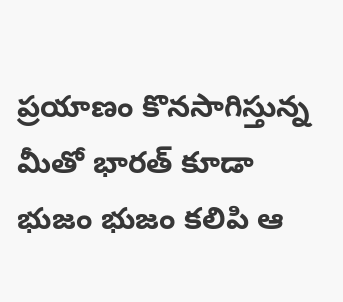ప్రయాణం కొనసాగిస్తున్న మీతో భారత్ కూడా భుజం భుజం కలిపి ఆ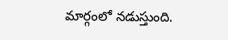మార్గంలో నడుస్తుంది.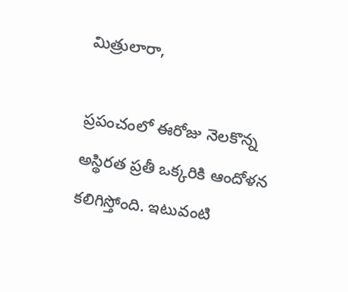మిత్రులారా,

ప్రపంచంలో ఈరోజు నెలకొన్న అస్థిరత ప్రతీ ఒక్కరికి ఆందోళన కలిగిస్తోంది. ఇటువంటి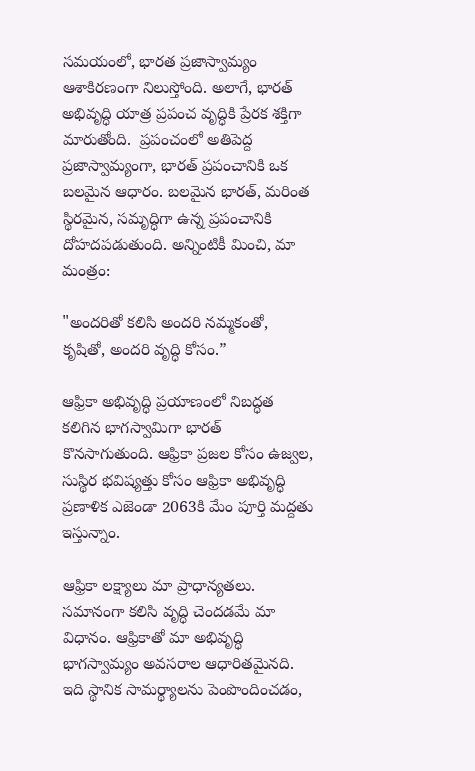సమయంలో, భారత ప్రజాస్వామ్యం ఆశాకిరణంగా నిలుస్తోంది. అలాగే, భారత్ అభివృద్ధి యాత్ర ప్రపంచ వృద్ధికి ప్రేరక శక్తిగా మారుతోంది.  ప్రపంచంలో అతిపెద్ద ప్రజాస్వామ్యంగా, భారత్ ప్రపంచానికి ఒక బలమైన ఆధారం. బలమైన భారత్, మరింత స్థిరమైన, సమృద్ధిగా ఉన్న ప్రపంచానికి దోహదపడుతుంది. అన్నింటికీ మించి, మా మంత్రం:

"అందరితో కలిసి అందరి నమ్మకంతో, కృషితో, అందరి వృద్ధి కోసం.”

ఆఫ్రికా అభివృద్ధి ప్రయాణంలో నిబద్ధత కలిగిన భాగస్వామిగా భారత్ కొనసాగుతుంది. ఆఫ్రికా ప్రజల కోసం ఉజ్వల, సుస్థిర భవిష్యత్తు కోసం ఆఫ్రికా అభివృద్ధి ప్రణాళిక ఎజెండా 2063కి మేం పూర్తి మద్దతు ఇస్తున్నాం.

ఆఫ్రికా లక్ష్యాలు మా ప్రాధాన్యతలు. సమానంగా కలిసి వృద్ధి చెందడమే మా విధానం. ఆఫ్రికాతో మా అభివృద్ధి భాగస్వామ్యం అవసరాల ఆధారితమైనది. ఇది స్థానిక సామర్థ్యాలను పెంపొందించడం,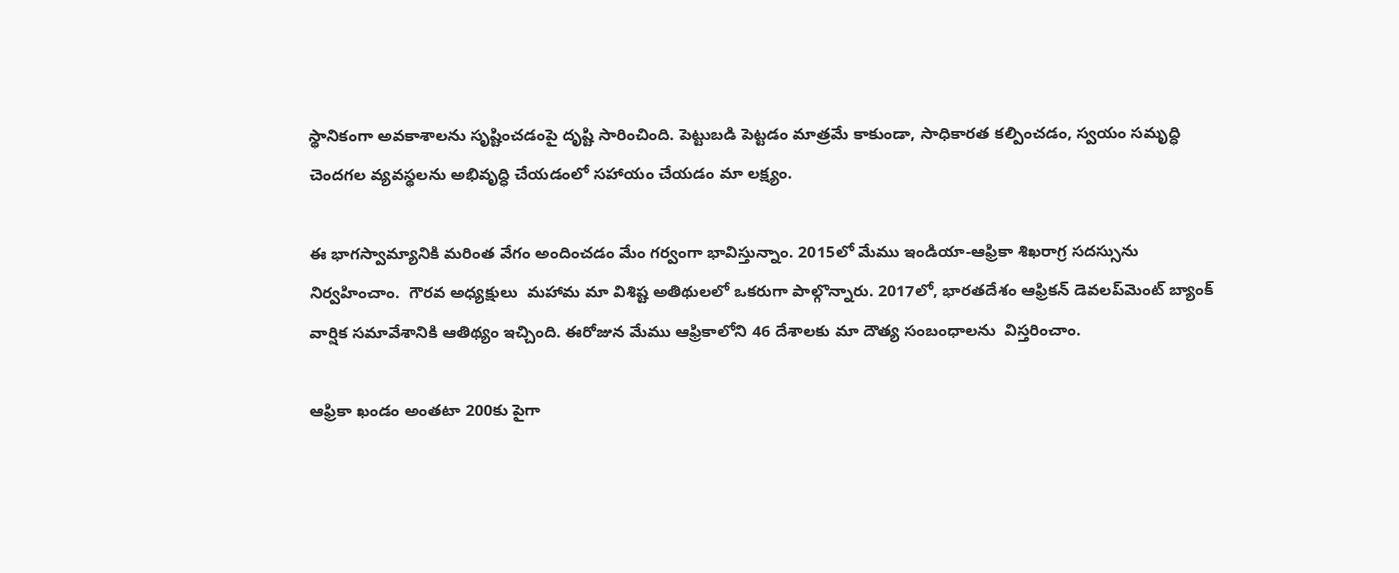స్థానికంగా అవకాశాలను సృష్టించడంపై దృష్టి సారించింది. పెట్టుబడి పెట్టడం మాత్రమే కాకుండా, సాధికారత కల్పించడం, స్వయం సమృద్ధి చెందగల వ్యవస్థలను అభివృద్ధి చేయడంలో సహాయం చేయడం మా లక్ష్యం.

ఈ భాగస్వామ్యానికి మరింత వేగం అందించడం మేం గర్వంగా భావిస్తున్నాం. 2015లో మేము ఇండియా-ఆఫ్రికా శిఖరాగ్ర సదస్సును  నిర్వహించాం.  గౌరవ అధ్యక్షులు  మహామ మా విశిష్ట అతిథులలో ఒకరుగా పాల్గొన్నారు. 2017లో, భారతదేశం ఆఫ్రికన్ డెవలప్‌మెంట్ బ్యాంక్ వార్షిక సమావేశానికి ఆతిథ్యం ఇచ్చింది. ఈరోజున మేము ఆఫ్రికాలోని 46 దేశాలకు మా దౌత్య సంబంధాలను  విస్తరించాం.

ఆఫ్రికా ఖండం అంతటా 200కు పైగా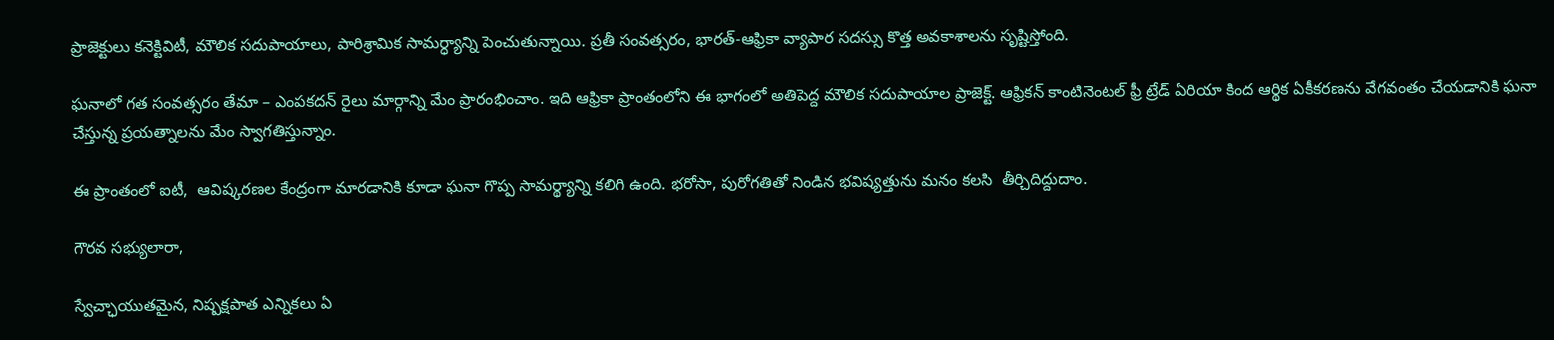ప్రాజెక్టులు కనెక్టివిటీ, మౌలిక సదుపాయాలు, పారిశ్రామిక సామర్ధ్యాన్ని పెంచుతున్నాయి. ప్రతీ సంవత్సరం, భారత్-ఆఫ్రికా వ్యాపార సదస్సు కొత్త అవకాశాలను సృష్టిస్తోంది.

ఘనాలో గత సంవత్సరం తేమా – ఎంపకదన్ రైలు మార్గాన్ని మేం ప్రారంభించాం. ఇది ఆఫ్రికా ప్రాంతంలోని ఈ భాగంలో అతిపెద్ద మౌలిక సదుపాయాల ప్రాజెక్ట్. ఆఫ్రికన్ కాంటినెంటల్ ఫ్రీ ట్రేడ్ ఏరియా కింద ఆర్థిక ఏకీకరణను వేగవంతం చేయడానికి ఘనా చేస్తున్న ప్రయత్నాలను మేం స్వాగతిస్తున్నాం.

ఈ ప్రాంతంలో ఐటీ,  ఆవిష్కరణల కేంద్రంగా మారడానికి కూడా ఘనా గొప్ప సామర్థ్యాన్ని కలిగి ఉంది. భరోసా, పురోగతితో నిండిన భవిష్యత్తును మనం కలసి  తీర్చిదిద్దుదాం.

గౌరవ సభ్యులారా,

స్వేచ్ఛాయుతమైన, నిష్పక్షపాత ఎన్నికలు ఏ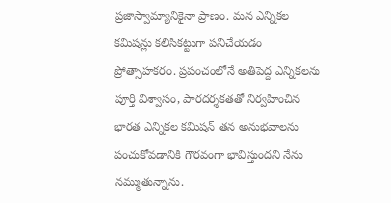ప్రజాస్వామ్యానికైనా ప్రాణం. మన ఎన్నికల కమిషన్లు కలిసికట్టుగా పనిచేయడం ప్రోత్సాహకరం. ప్రపంచంలోనే అతిపెద్ద ఎన్నికలను పూర్తి విశ్వాసం, పారదర్శకతతో నిర్వహించిన భారత ఎన్నికల కమిషన్ తన అనుభవాలను పంచుకోవడానికి గౌరవంగా భావిస్తుందని నేను నమ్ముతున్నాను.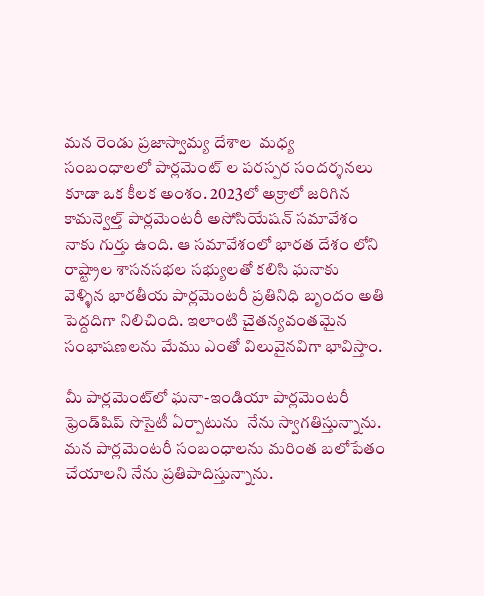మన రెండు ప్రజాస్వామ్య దేశాల  మధ్య సంబంధాలలో పార్లమెంట్ ల పరస్పర సందర్శనలు కూడా ఒక కీలక అంశం. 2023లో అక్రాలో జరిగిన కామన్వెల్త్ పార్లమెంటరీ అసోసియేషన్ సమావేశం నాకు గుర్తు ఉంది. ఆ సమావేశంలో భారత దేశం లోని రాష్ట్రాల శాసనసభల సభ్యులతో కలిసి ఘనాకు  వెళ్ళిన భారతీయ పార్లమెంటరీ ప్రతినిధి బృందం అతి పెద్దదిగా నిలిచింది. ఇలాంటి చైతన్యవంతమైన సంభాషణలను మేము ఎంతో విలువైనవిగా భావిస్తాం.

మీ పార్లమెంట్‌లో ఘనా-ఇండియా పార్లమెంటరీ ఫ్రెండ్‌షిప్ సొసైటీ ఏర్పాటును  నేను స్వాగతిస్తున్నాను. మన పార్లమెంటరీ సంబంధాలను మరింత బలోపేతం చేయాలని నేను ప్రతిపాదిస్తున్నాను.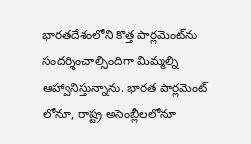భారతదేశంలోని కొత్త పార్లమెంట్‌ను సందర్శించాల్సిందిగా మిమ్మల్ని ఆహ్వానిస్తున్నాను. భారత పార్లమెంట్ లోనూ, రాష్ట్ర అసెంబ్లీలలోనూ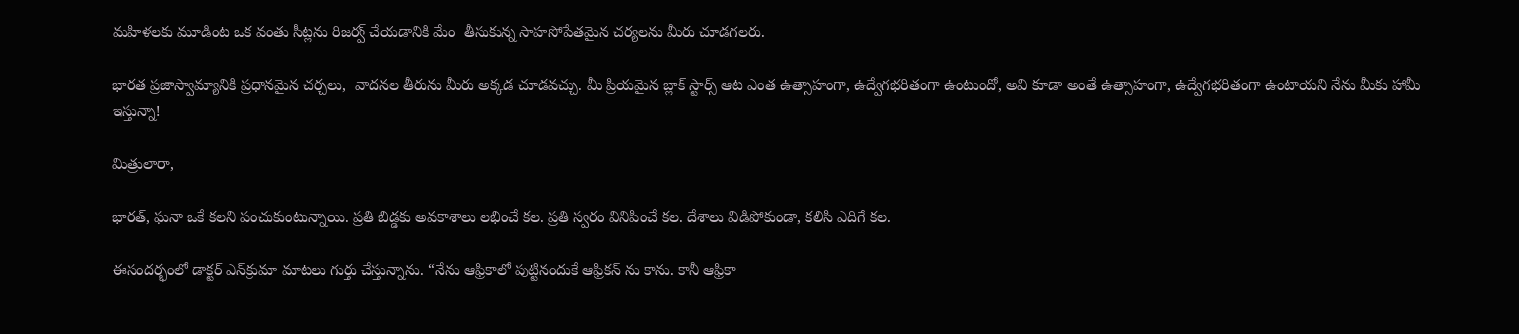మహిళలకు మూడింట ఒక వంతు సీట్లను రిజర్వ్ చేయడానికి మేం  తీసుకున్న సాహసోపేతమైన చర్యలను మీరు చూడగలరు.

భారత ప్రజాస్వామ్యానికి ప్రధానమైన చర్చలు,  వాదనల తీరును మీరు అక్కడ చూడవచ్చు. మీ ప్రియమైన బ్లాక్ స్టార్స్ ఆట ఎంత ఉత్సాహంగా, ఉద్వేగభరితంగా ఉంటుందో, అవి కూడా అంతే ఉత్సాహంగా, ఉద్వేగభరితంగా ఉంటాయని నేను మీకు హామీ ఇస్తున్నా!

మిత్రులారా,

భారత్, ఘనా ఒకే కలని పంచుకుంటున్నాయి. ప్రతి బిడ్డకు అవకాశాలు లభించే కల. ప్రతి స్వరం వినిపించే కల. దేశాలు విడిపోకుండా, కలిసి ఎదిగే కల.

ఈసందర్భంలో డాక్టర్ ఎన్‌క్రుమా మాటలు గుర్తు చేస్తున్నాను. “నేను ఆఫ్రికాలో పుట్టినందుకే ఆఫ్రికన్ ను కాను. కానీ ఆఫ్రికా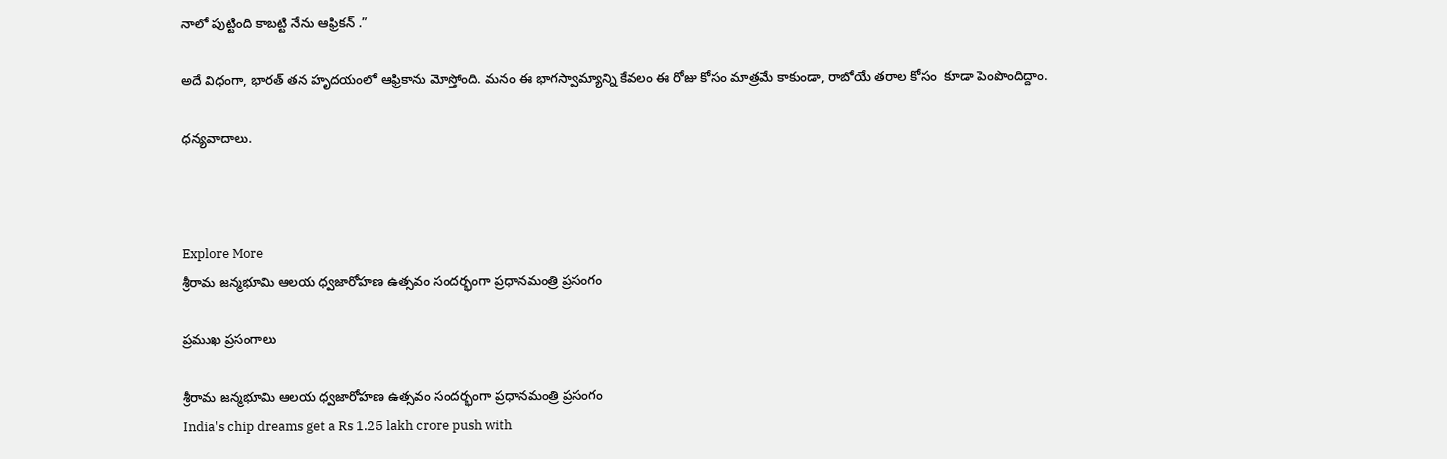నాలో పుట్టింది కాబట్టి నేను ఆఫ్రికన్ .”

అదే విధంగా, భారత్ తన హృదయంలో ఆఫ్రికాను మోస్తోంది. మనం ఈ భాగస్వామ్యాన్ని కేవలం ఈ రోజు కోసం మాత్రమే కాకుండా, రాబోయే తరాల కోసం  కూడా పెంపొందిద్దాం.

ధన్యవాదాలు.



Explore More
శ్రీరామ జన్మభూమి ఆలయ ధ్వజారోహణ ఉత్సవం సందర్భంగా ప్రధానమంత్రి ప్రసంగం

ప్రముఖ ప్రసంగాలు

శ్రీరామ జన్మభూమి ఆలయ ధ్వజారోహణ ఉత్సవం సందర్భంగా ప్రధానమంత్రి ప్రసంగం
India's chip dreams get a Rs 1.25 lakh crore push with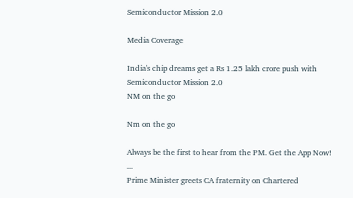Semiconductor Mission 2.0

Media Coverage

India's chip dreams get a Rs 1.25 lakh crore push with Semiconductor Mission 2.0
NM on the go

Nm on the go

Always be the first to hear from the PM. Get the App Now!
...
Prime Minister greets CA fraternity on Chartered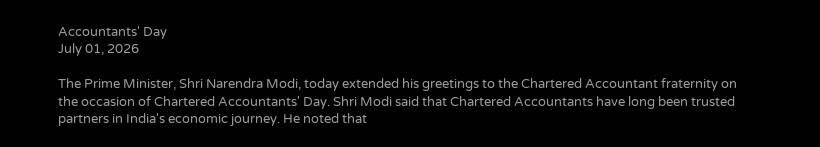Accountants' Day
July 01, 2026

The Prime Minister, Shri Narendra Modi, today extended his greetings to the Chartered Accountant fraternity on the occasion of Chartered Accountants' Day. Shri Modi said that Chartered Accountants have long been trusted partners in India's economic journey. He noted that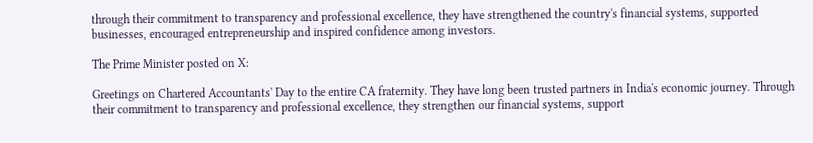through their commitment to transparency and professional excellence, they have strengthened the country's financial systems, supported businesses, encouraged entrepreneurship and inspired confidence among investors.

The Prime Minister posted on X:

Greetings on Chartered Accountants' Day to the entire CA fraternity. They have long been trusted partners in India's economic journey. Through their commitment to transparency and professional excellence, they strengthen our financial systems, support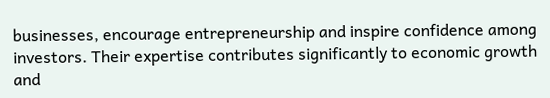businesses, encourage entrepreneurship and inspire confidence among investors. Their expertise contributes significantly to economic growth and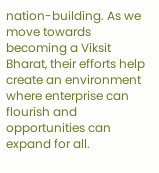nation-building. As we move towards becoming a Viksit Bharat, their efforts help create an environment where enterprise can flourish and opportunities can expand for all.